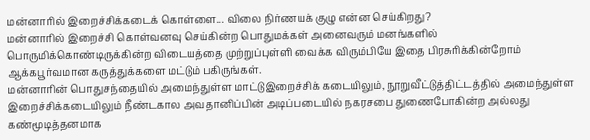மன்னாரில் இறைச்சிக்கடைக் கொள்ளை... விலை நிர்ணயக் குழு என்ன செய்கிறது?
மன்னாரில் இறைச்சி கொள்வனவு செய்கின்ற பொதுமக்கள் அனைவரும் மனங்களில் பொருமிக்கொண்டிருக்கின்ற விடையத்தை முற்றுப்புள்ளி வைக்க விரும்பியே இதை பிரசுரிக்கின்றோம் ஆக்கபூர்வமான கருத்துக்களை மட்டும் பகிருங்கள்.
மன்னாரின் பொதுசந்தையில் அமைந்துள்ள மாட்டுஇறைச்சிக் கடையிலும், நூறுவீட்டுத்திட்டத்தில் அமைந்துள்ள இறைச்சிக்கடையிலும் நீண்டகால அவதானிப்பின் அடிப்படையில் நகரசபை துணைபோகின்ற அல்லது கண்மூடித்தனமாக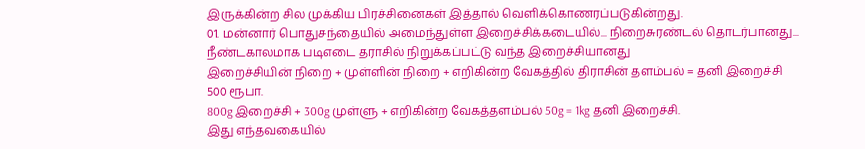இருக்கின்ற சில முக்கிய பிரச்சினைகள் இத்தால் வெளிக்கொணரப்படுகின்றது.
01. மன்னார் பொதுசந்தையில் அமைந்துள்ள இறைச்சிக்கடையில்... நிறைசுரண்டல் தொடர்பானது...
நீண்டகாலமாக படிஎடை தராசில் நிறுக்கப்பட்டு வந்த இறைச்சியானது
இறைச்சியின் நிறை + முள்ளின் நிறை + எறிகின்ற வேகத்தில் திராசின் தளம்பல் = தனி இறைச்சி 500 ரூபா.
800g இறைச்சி + 300g முள்ளு + எறிகின்ற வேகத்தளம்பல் 50g = 1kg தனி இறைச்சி.
இது எந்தவகையில்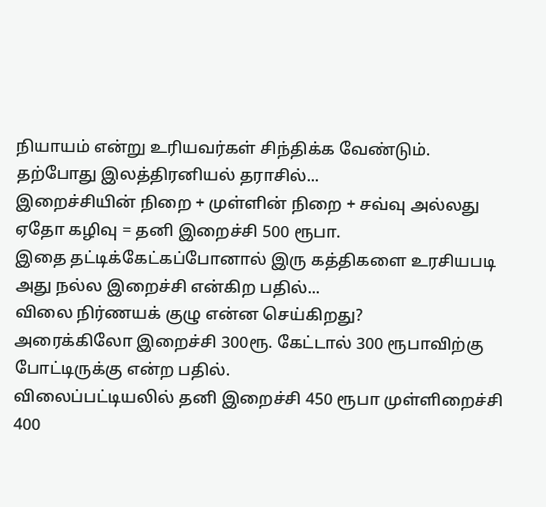நியாயம் என்று உரியவர்கள் சிந்திக்க வேண்டும்.
தற்போது இலத்திரனியல் தராசில்...
இறைச்சியின் நிறை + முள்ளின் நிறை + சவ்வு அல்லது ஏதோ கழிவு = தனி இறைச்சி 500 ரூபா.
இதை தட்டிக்கேட்கப்போனால் இரு கத்திகளை உரசியபடி அது நல்ல இறைச்சி என்கிற பதில்...
விலை நிர்ணயக் குழு என்ன செய்கிறது?
அரைக்கிலோ இறைச்சி 300ரூ. கேட்டால் 300 ரூபாவிற்கு போட்டிருக்கு என்ற பதில்.
விலைப்பட்டியலில் தனி இறைச்சி 450 ரூபா முள்ளிறைச்சி 400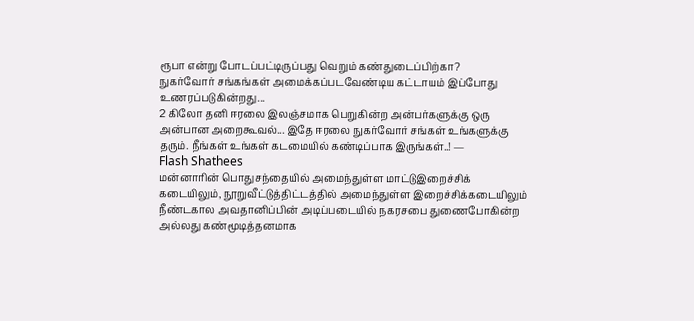ரூபா என்று போடப்பட்டிருப்பது வெறும் கண்துடைப்பிற்கா?
நுகர்வோர் சங்கங்கள் அமைக்கப்படவேண்டிய கட்டாயம் இப்போது உணரப்படுகின்றது...
2 கிலோ தனி ஈரலை இலஞ்சமாக பெறுகின்ற அன்பர்களுக்கு ஒரு அன்பான அறைகூவல்... இதே ஈரலை நுகர்வோர் சங்கள் உங்களுக்கு தரும். நீங்கள் உங்கள் கடமையில் கண்டிப்பாக இருங்கள்..! —
Flash Shathees
மன்னாரின் பொதுசந்தையில் அமைந்துள்ள மாட்டுஇறைச்சிக் கடையிலும், நூறுவீட்டுத்திட்டத்தில் அமைந்துள்ள இறைச்சிக்கடையிலும் நீண்டகால அவதானிப்பின் அடிப்படையில் நகரசபை துணைபோகின்ற அல்லது கண்மூடித்தனமாக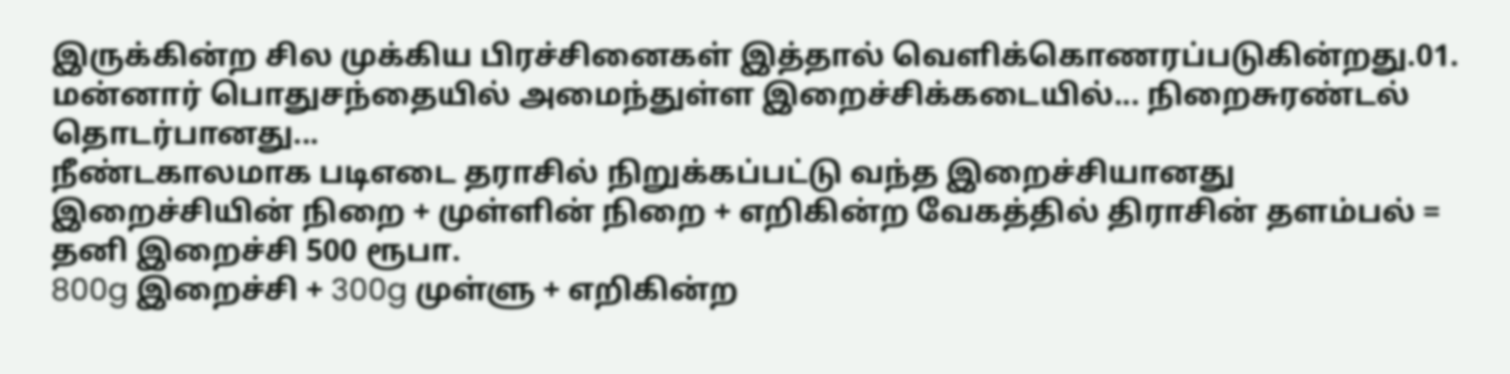இருக்கின்ற சில முக்கிய பிரச்சினைகள் இத்தால் வெளிக்கொணரப்படுகின்றது.01. மன்னார் பொதுசந்தையில் அமைந்துள்ள இறைச்சிக்கடையில்... நிறைசுரண்டல் தொடர்பானது...
நீண்டகாலமாக படிஎடை தராசில் நிறுக்கப்பட்டு வந்த இறைச்சியானது
இறைச்சியின் நிறை + முள்ளின் நிறை + எறிகின்ற வேகத்தில் திராசின் தளம்பல் = தனி இறைச்சி 500 ரூபா.
800g இறைச்சி + 300g முள்ளு + எறிகின்ற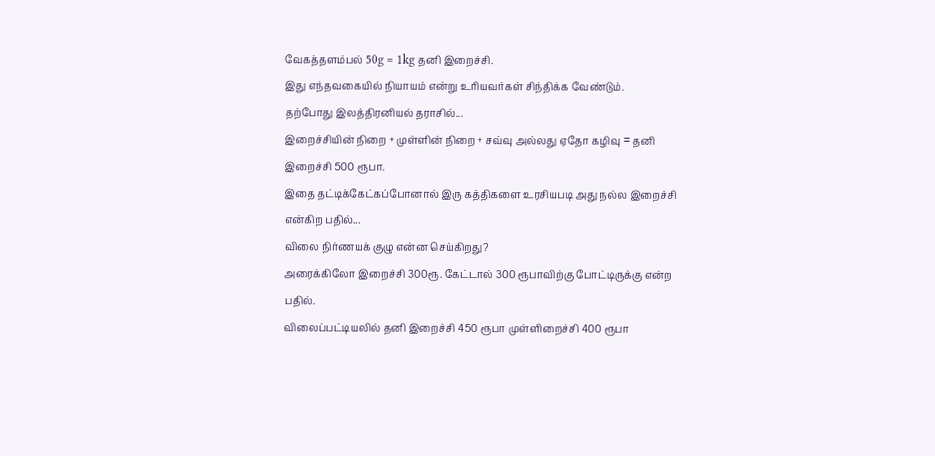வேகத்தளம்பல் 50g = 1kg தனி இறைச்சி.
இது எந்தவகையில் நியாயம் என்று உரியவர்கள் சிந்திக்க வேண்டும்.
தற்போது இலத்திரனியல் தராசில்...
இறைச்சியின் நிறை + முள்ளின் நிறை + சவ்வு அல்லது ஏதோ கழிவு = தனி இறைச்சி 500 ரூபா.
இதை தட்டிக்கேட்கப்போனால் இரு கத்திகளை உரசியபடி அது நல்ல இறைச்சி என்கிற பதில்...
விலை நிர்ணயக் குழு என்ன செய்கிறது?
அரைக்கிலோ இறைச்சி 300ரூ. கேட்டால் 300 ரூபாவிற்கு போட்டிருக்கு என்ற பதில்.
விலைப்பட்டியலில் தனி இறைச்சி 450 ரூபா முள்ளிறைச்சி 400 ரூபா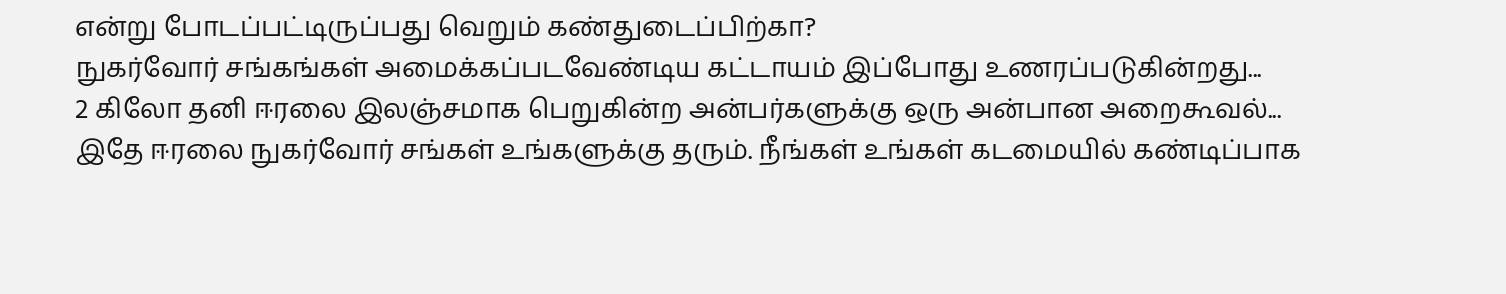என்று போடப்பட்டிருப்பது வெறும் கண்துடைப்பிற்கா?
நுகர்வோர் சங்கங்கள் அமைக்கப்படவேண்டிய கட்டாயம் இப்போது உணரப்படுகின்றது...
2 கிலோ தனி ஈரலை இலஞ்சமாக பெறுகின்ற அன்பர்களுக்கு ஒரு அன்பான அறைகூவல்... இதே ஈரலை நுகர்வோர் சங்கள் உங்களுக்கு தரும். நீங்கள் உங்கள் கடமையில் கண்டிப்பாக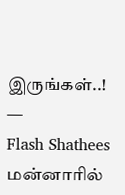இருங்கள்..! —
Flash Shathees
மன்னாரில்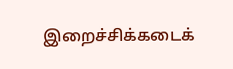இறைச்சிக்கடைக்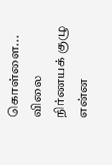கொள்ளை... விலை நிர்ணயக் குழு என்ன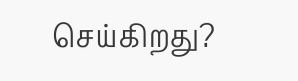செய்கிறது?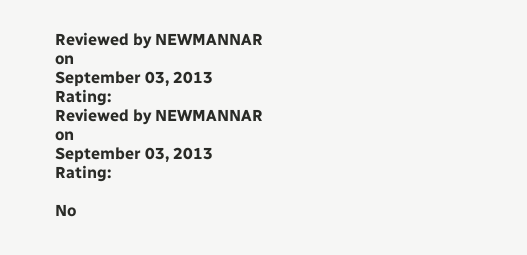Reviewed by NEWMANNAR
on
September 03, 2013
Rating:
Reviewed by NEWMANNAR
on
September 03, 2013
Rating:

No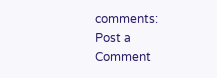comments:
Post a Comment